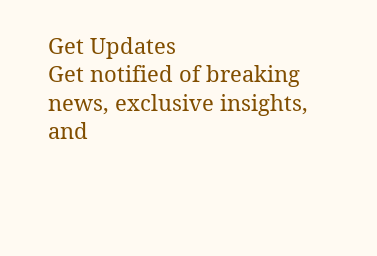Get Updates
Get notified of breaking news, exclusive insights, and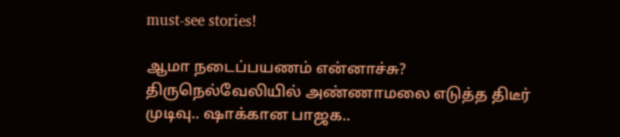must-see stories!

ஆமா நடைப்பயணம் என்னாச்சு? திருநெல்வேலியில் அண்ணாமலை எடுத்த திடீர் முடிவு.. ஷாக்கான பாஜக..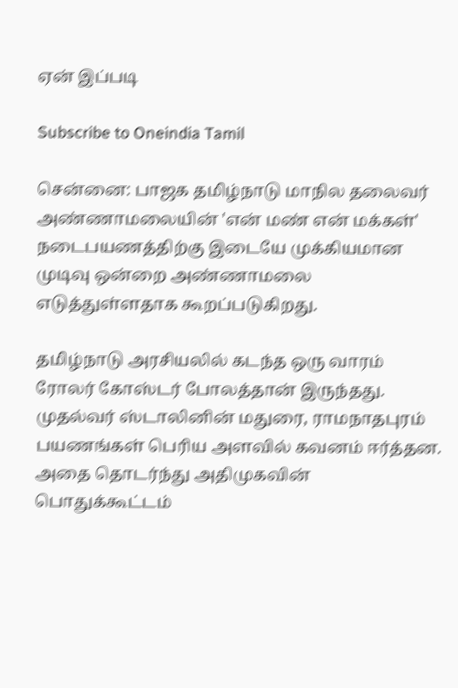ஏன் இப்படி

Subscribe to Oneindia Tamil

சென்னை: பாஜக தமிழ்நாடு மாநில தலைவர் அண்ணாமலையின் 'என் மண் என் மக்கள்' நடைபயணத்திற்கு இடையே முக்கியமான முடிவு ஒன்றை அண்ணாமலை எடுத்துள்ளதாக கூறப்படுகிறது.

தமிழ்நாடு அரசியலில் கடந்த ஒரு வாரம் ரோலர் கோஸ்டர் போலத்தான் இருந்தது. முதல்வர் ஸ்டாலினின் மதுரை, ராமநாதபுரம் பயணங்கள் பெரிய அளவில் கவனம் ஈர்த்தன. அதை தொடர்ந்து அதிமுகவின் பொதுக்கூட்டம்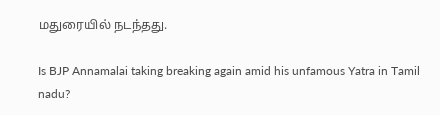மதுரையில் நடந்தது.

Is BJP Annamalai taking breaking again amid his unfamous Yatra in Tamil nadu?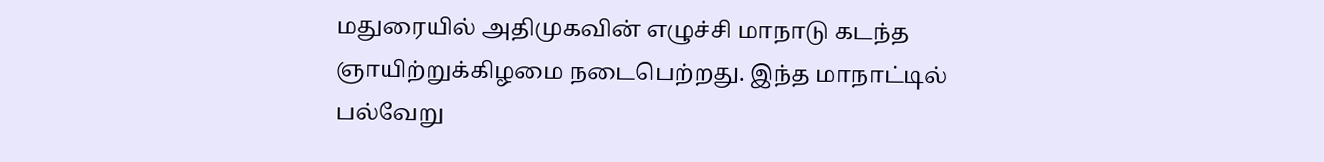மதுரையில் அதிமுகவின் எழுச்சி மாநாடு கடந்த ஞாயிற்றுக்கிழமை நடைபெற்றது. இந்த மாநாட்டில் பல்வேறு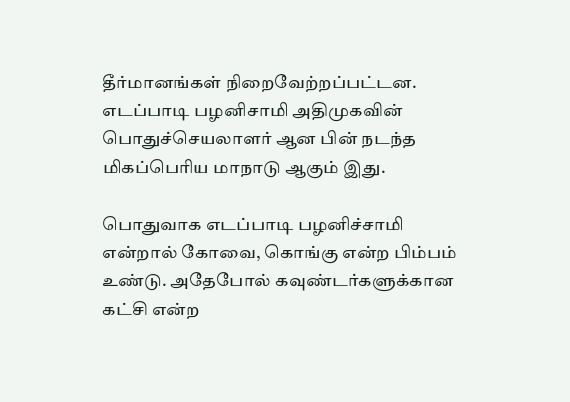தீர்மானங்கள் நிறைவேற்றப்பட்டன. எடப்பாடி பழனிசாமி அதிமுகவின் பொதுச்செயலாளர் ஆன பின் நடந்த மிகப்பெரிய மாநாடு ஆகும் இது.

பொதுவாக எடப்பாடி பழனிச்சாமி என்றால் கோவை, கொங்கு என்ற பிம்பம் உண்டு. அதேபோல் கவுண்டர்களுக்கான கட்சி என்ற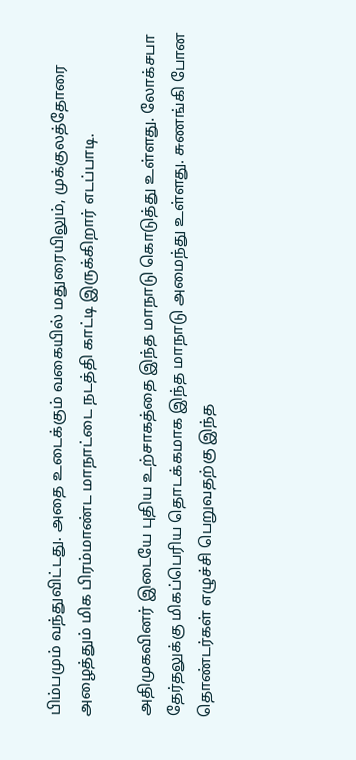பிம்பமும் வந்துவிட்டது. அதை உடைக்கும் வகையில் மதுரையிலும், முக்குலத்தோரை அழைத்தும் மிக பிரம்மாண்ட மாநாட்டை நடத்தி காட்டி இருக்கிறார் எடப்பாடி.

அதிமுகவினர் இடையே புதிய உற்சாகத்தை இந்த மாநாடு கொடுத்து உள்ளது. லோக்சபா தேர்தலுக்கு மிகப்பெரிய தொடக்கமாக இந்த மாநாடு அமைந்து உள்ளது. சுணங்கி போன தொண்டர்கள் எழுச்சி பெறுவதற்கு இந்த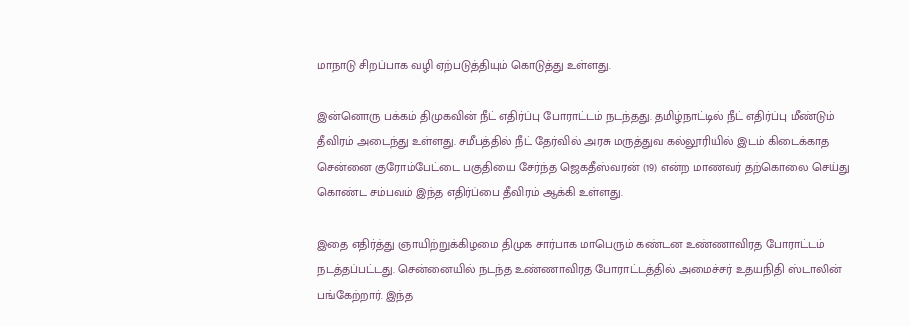மாநாடு சிறப்பாக வழி ஏற்படுத்தியும் கொடுத்து உள்ளது.

இன்னொரு பக்கம் திமுகவின் நீட் எதிர்ப்பு போராட்டம் நடந்தது. தமிழ்நாட்டில் நீட் எதிர்ப்பு மீண்டும் தீவிரம் அடைந்து உள்ளது. சமீபத்தில் நீட் தேர்வில் அரசு மருத்துவ கல்லூரியில் இடம் கிடைக்காத சென்னை குரோம்பேட்டை பகுதியை சேர்ந்த ஜெகதீஸ்வரன் (19) என்ற மாணவர் தற்கொலை செய்து கொண்ட சம்பவம் இந்த எதிர்ப்பை தீவிரம் ஆக்கி உள்ளது.

இதை எதிர்த்து ஞாயிற்றுக்கிழமை திமுக சார்பாக மாபெரும் கண்டன உண்ணாவிரத போராட்டம் நடத்தப்பட்டது. சென்னையில் நடந்த உண்ணாவிரத போராட்டத்தில் அமைச்சர் உதயநிதி ஸ்டாலின் பங்கேற்றார். இந்த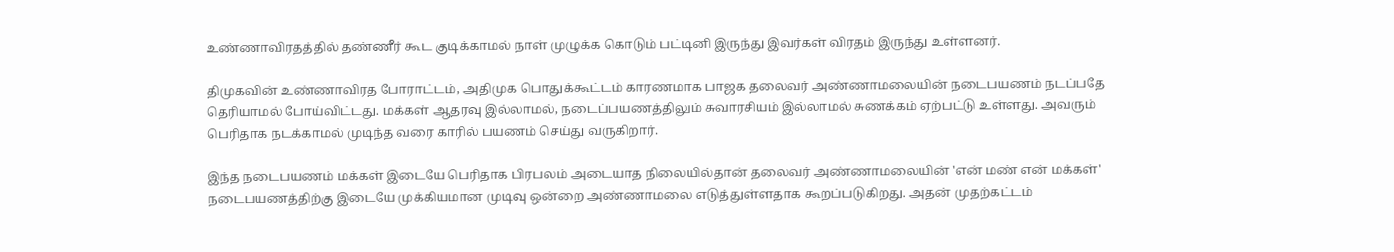உண்ணாவிரதத்தில் தண்ணீர் கூட குடிக்காமல் நாள் முழுக்க கொடும் பட்டினி இருந்து இவர்கள் விரதம் இருந்து உள்ளனர்.

திமுகவின் உண்ணாவிரத போராட்டம், அதிமுக பொதுக்கூட்டம் காரணமாக பாஜக தலைவர் அண்ணாமலையின் நடைபயணம் நடப்பதே தெரியாமல் போய்விட்டது. மக்கள் ஆதரவு இல்லாமல், நடைப்பயணத்திலும் சுவாரசியம் இல்லாமல் சுணக்கம் ஏற்பட்டு உள்ளது. அவரும் பெரிதாக நடக்காமல் முடிந்த வரை காரில் பயணம் செய்து வருகிறார்.

இந்த நடைபயணம் மக்கள் இடையே பெரிதாக பிரபலம் அடையாத நிலையில்தான் தலைவர் அண்ணாமலையின் 'என் மண் என் மக்கள்' நடைபயணத்திற்கு இடையே முக்கியமான முடிவு ஒன்றை அண்ணாமலை எடுத்துள்ளதாக கூறப்படுகிறது. அதன் முதற்கட்டம்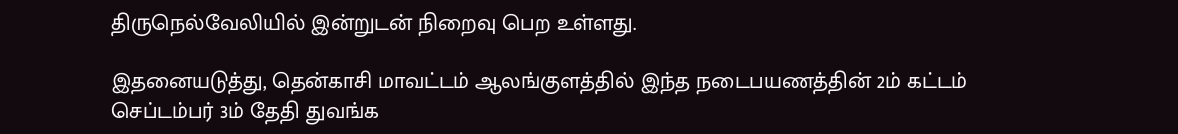திருநெல்வேலியில் இன்றுடன் நிறைவு பெற உள்ளது.

இதனையடுத்து, தென்காசி மாவட்டம் ஆலங்குளத்தில் இந்த நடைபயணத்தின் 2ம் கட்டம் செப்டம்பர் 3ம் தேதி துவங்க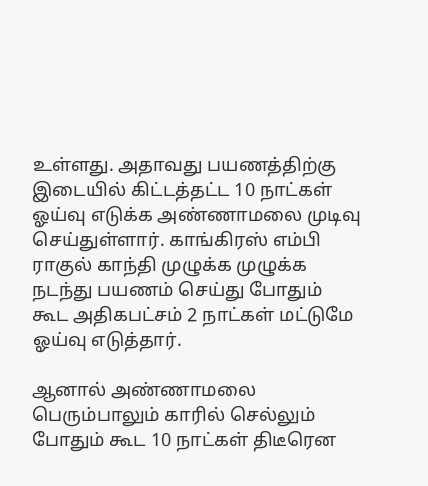உள்ளது. அதாவது பயணத்திற்கு இடையில் கிட்டத்தட்ட 10 நாட்கள் ஓய்வு எடுக்க அண்ணாமலை முடிவு செய்துள்ளார். காங்கிரஸ் எம்பி ராகுல் காந்தி முழுக்க முழுக்க நடந்து பயணம் செய்து போதும் கூட அதிகபட்சம் 2 நாட்கள் மட்டுமே ஓய்வு எடுத்தார்.

ஆனால் அண்ணாமலை பெரும்பாலும் காரில் செல்லும் போதும் கூட 10 நாட்கள் திடீரென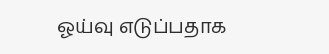ஓய்வு எடுப்பதாக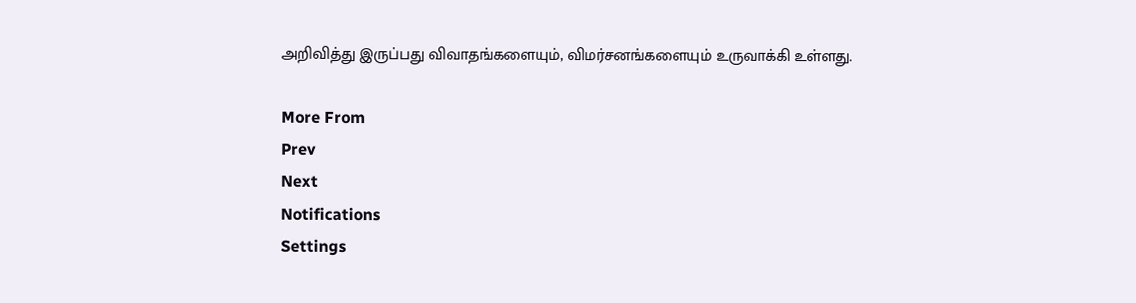அறிவித்து இருப்பது விவாதங்களையும், விமர்சனங்களையும் உருவாக்கி உள்ளது.

More From
Prev
Next
Notifications
Settings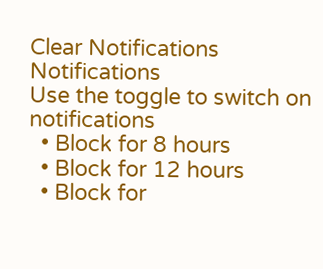Clear Notifications
Notifications
Use the toggle to switch on notifications
  • Block for 8 hours
  • Block for 12 hours
  • Block for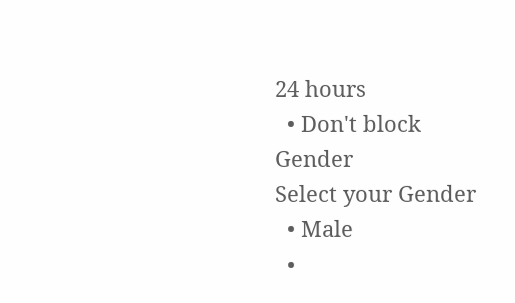24 hours
  • Don't block
Gender
Select your Gender
  • Male
  •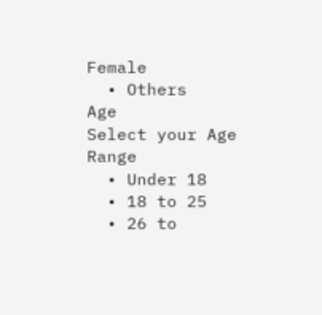Female
  • Others
Age
Select your Age Range
  • Under 18
  • 18 to 25
  • 26 to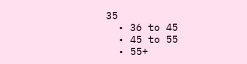35
  • 36 to 45
  • 45 to 55
  • 55+